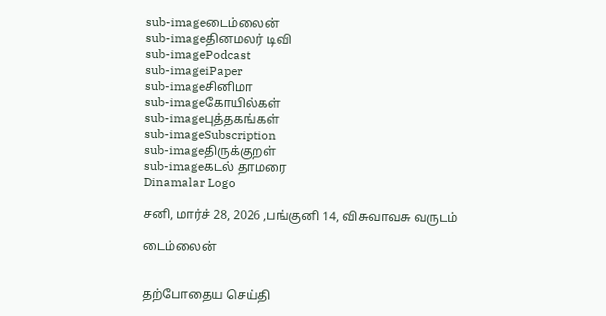sub-imageடைம்லைன்
sub-imageதினமலர் டிவி
sub-imagePodcast
sub-imageiPaper
sub-imageசினிமா
sub-imageகோயில்கள்
sub-imageபுத்தகங்கள்
sub-imageSubscription
sub-imageதிருக்குறள்
sub-imageகடல் தாமரை
Dinamalar Logo

சனி, மார்ச் 28, 2026 ,பங்குனி 14, விசுவாவசு வருடம்

டைம்லைன்


தற்போதைய செய்தி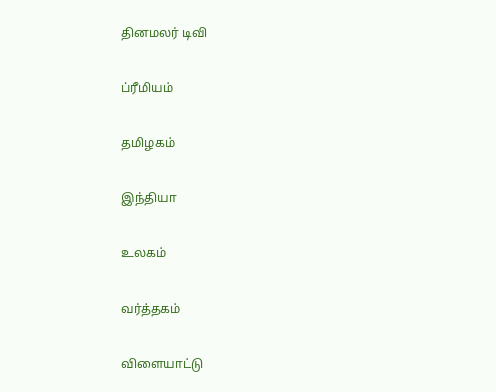தினமலர் டிவி


ப்ரீமியம்


தமிழகம்


இந்தியா


உலகம்


வர்த்தகம்


விளையாட்டு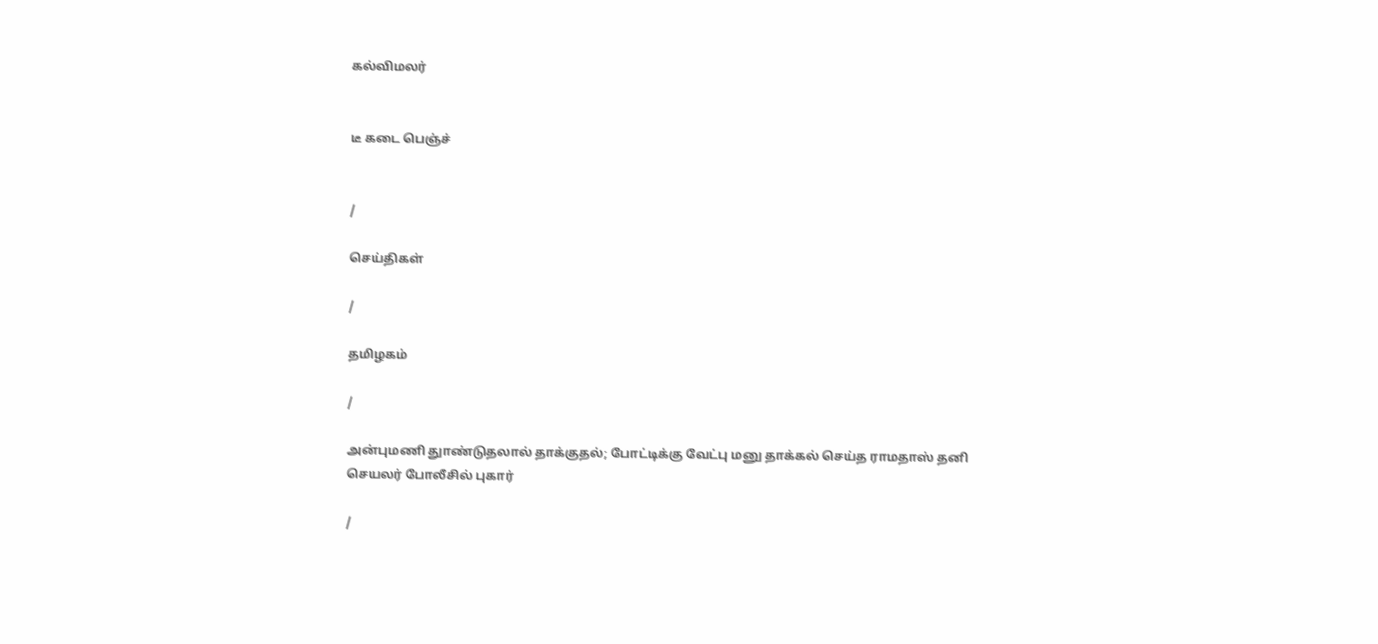கல்விமலர்


டீ கடை பெஞ்ச்


/

செய்திகள்

/

தமிழகம்

/

அன்புமணி துாண்டுதலால் தாக்குதல்; போட்டிக்கு வேட்பு மனு தாக்கல் செய்த ராமதாஸ் தனி செயலர் போலீசில் புகார்

/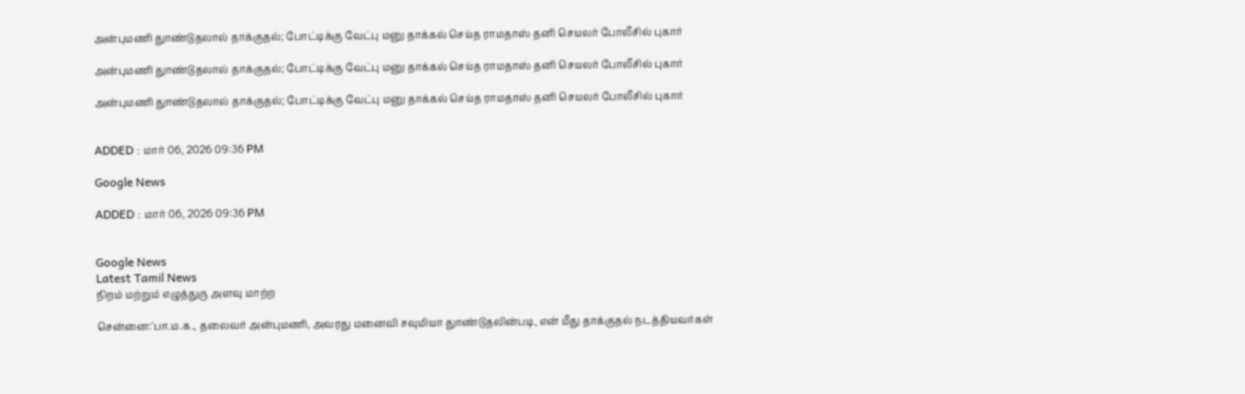அன்புமணி துாண்டுதலால் தாக்குதல்; போட்டிக்கு வேட்பு மனு தாக்கல் செய்த ராமதாஸ் தனி செயலர் போலீசில் புகார்

அன்புமணி துாண்டுதலால் தாக்குதல்; போட்டிக்கு வேட்பு மனு தாக்கல் செய்த ராமதாஸ் தனி செயலர் போலீசில் புகார்

அன்புமணி துாண்டுதலால் தாக்குதல்; போட்டிக்கு வேட்பு மனு தாக்கல் செய்த ராமதாஸ் தனி செயலர் போலீசில் புகார்


ADDED : மார் 06, 2026 09:36 PM

Google News

ADDED : மார் 06, 2026 09:36 PM


Google News
Latest Tamil News
நிறம் மற்றும் எழுத்துரு அளவு மாற்ற

சென்னை:'பா.ம.க., தலைவர் அன்புமணி, அவரது மனைவி சவுமியா துாண்டுதலின்படி, என் மீது தாக்குதல் நடத்தியவர்கள்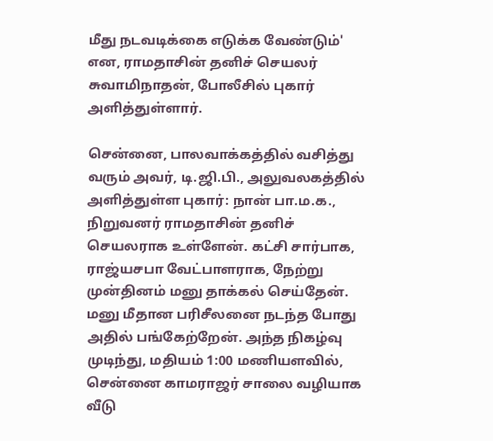மீது நடவடிக்கை எடுக்க வேண்டும்' என, ராமதாசின் தனிச் செயலர் சுவாமிநாதன், போலீசில் புகார் அளித்துள்ளார்.

சென்னை, பாலவாக்கத்தில் வசித்து வரும் அவர், டி.ஜி.பி., அலுவலகத்தில் அளித்துள்ள புகார்: நான் பா.ம.க., நிறுவனர் ராமதாசின் தனிச் செயலராக உள்ளேன். கட்சி சார்பாக, ராஜ்யசபா வேட்பாளராக, நேற்று முன்தினம் மனு தாக்கல் செய்தேன். மனு மீதான பரிசீலனை நடந்த போது அதில் பங்கேற்றேன். அந்த நிகழ்வு முடிந்து, மதியம் 1:00 மணியளவில், சென்னை காமராஜர் சாலை வழியாக வீடு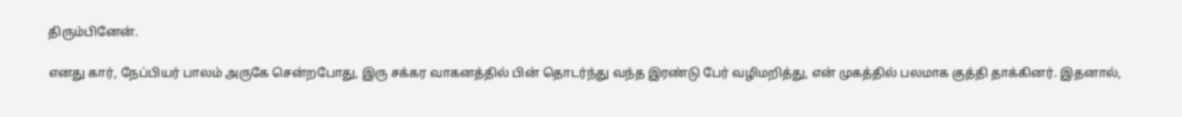திரும்பினேன்.

எனது கார், நேப்பியர் பாலம் அருகே சென்றபோது, இரு சக்கர வாகனத்தில் பின் தொடர்ந்து வந்த இரண்டு பேர் வழிமறித்து, என் முகத்தில் பலமாக குத்தி தாக்கினர். இதனால்,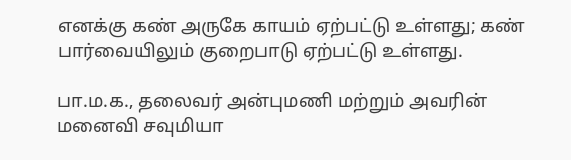எனக்கு கண் அருகே காயம் ஏற்பட்டு உள்ளது; கண் பார்வையிலும் குறைபாடு ஏற்பட்டு உள்ளது.

பா.ம.க., தலைவர் அன்புமணி மற்றும் அவரின் மனைவி சவுமியா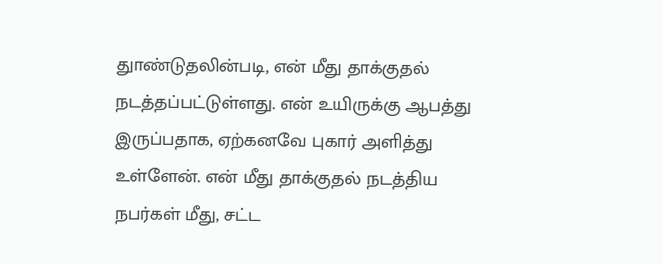துாண்டுதலின்படி, என் மீது தாக்குதல் நடத்தப்பட்டுள்ளது. என் உயிருக்கு ஆபத்து இருப்பதாக, ஏற்கனவே புகார் அளித்து உள்ளேன். என் மீது தாக்குதல் நடத்திய நபர்கள் மீது, சட்ட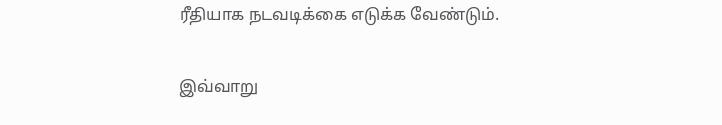ரீதியாக நடவடிக்கை எடுக்க வேண்டும்.

இவ்வாறு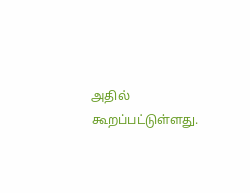அதில் கூறப்பட்டுள்ளது.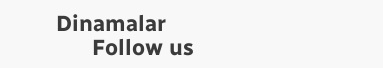Dinamalar
      Follow us